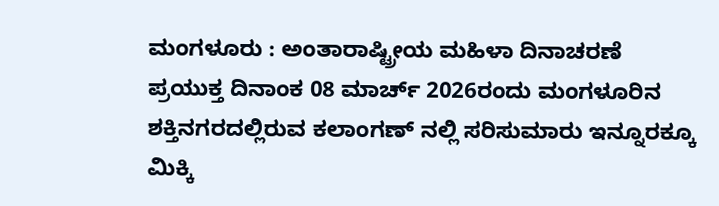ಮಂಗಳೂರು : ಅಂತಾರಾಷ್ಟ್ರೀಯ ಮಹಿಳಾ ದಿನಾಚರಣೆ ಪ್ರಯುಕ್ತ ದಿನಾಂಕ 08 ಮಾರ್ಚ್ 2026ರಂದು ಮಂಗಳೂರಿನ ಶಕ್ತಿನಗರದಲ್ಲಿರುವ ಕಲಾಂಗಣ್ ನಲ್ಲಿ ಸರಿಸುಮಾರು ಇನ್ನೂರಕ್ಕೂ ಮಿಕ್ಕಿ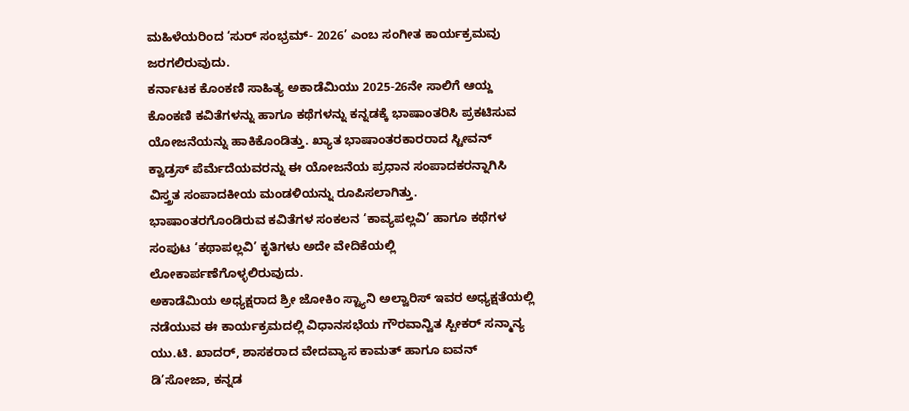ಮಹಿಳೆಯರಿಂದ ‘ಸುರ್ ಸಂಭ್ರಮ್- 2026’ ಎಂಬ ಸಂಗೀತ ಕಾರ್ಯಕ್ರಮವು ಜರಗಲಿರುವುದು.
ಕರ್ನಾಟಕ ಕೊಂಕಣಿ ಸಾಹಿತ್ಯ ಅಕಾಡೆಮಿಯು 2025-26ನೇ ಸಾಲಿಗೆ ಆಯ್ದ ಕೊಂಕಣಿ ಕವಿತೆಗಳನ್ನು ಹಾಗೂ ಕಥೆಗಳನ್ನು ಕನ್ನಡಕ್ಕೆ ಭಾಷಾಂತರಿಸಿ ಪ್ರಕಟಿಸುವ ಯೋಜನೆಯನ್ನು ಹಾಕಿಕೊಂಡಿತ್ತು. ಖ್ಯಾತ ಭಾಷಾಂತರಕಾರರಾದ ಸ್ಟೀವನ್ ಕ್ವಾಡ್ರಸ್ ಪೆರ್ಮೆದೆಯವರನ್ನು ಈ ಯೋಜನೆಯ ಪ್ರಧಾನ ಸಂಪಾದಕರನ್ನಾಗಿಸಿ ವಿಸ್ತ್ರತ ಸಂಪಾದಕೀಯ ಮಂಡಳಿಯನ್ನು ರೂಪಿಸಲಾಗಿತ್ತು. ಭಾಷಾಂತರಗೊಂಡಿರುವ ಕವಿತೆಗಳ ಸಂಕಲನ ‘ಕಾವ್ಯಪಲ್ಲವಿ’ ಹಾಗೂ ಕಥೆಗಳ ಸಂಪುಟ ‘ಕಥಾಪಲ್ಲವಿ’ ಕೃತಿಗಳು ಅದೇ ವೇದಿಕೆಯಲ್ಲಿ ಲೋಕಾರ್ಪಣೆಗೊಳ್ಳಲಿರುವುದು.
ಅಕಾಡೆಮಿಯ ಅಧ್ಯಕ್ಷರಾದ ಶ್ರೀ ಜೋಕಿಂ ಸ್ಟ್ಯಾನಿ ಅಲ್ವಾರಿಸ್ ಇವರ ಅಧ್ಯಕ್ಷತೆಯಲ್ಲಿ ನಡೆಯುವ ಈ ಕಾರ್ಯಕ್ರಮದಲ್ಲಿ ವಿಧಾನಸಭೆಯ ಗೌರವಾನ್ವಿತ ಸ್ಪೀಕರ್ ಸನ್ಮಾನ್ಯ ಯು.ಟಿ. ಖಾದರ್, ಶಾಸಕರಾದ ವೇದವ್ಯಾಸ ಕಾಮತ್ ಹಾಗೂ ಐವನ್ ಡಿ’ಸೋಜಾ, ಕನ್ನಡ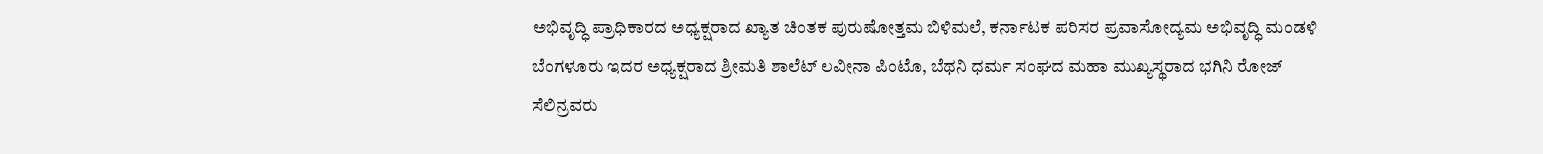ಅಭಿವೃದ್ಧಿ ಪ್ರಾಧಿಕಾರದ ಅಧ್ಯಕ್ಷರಾದ ಖ್ಯಾತ ಚಿಂತಕ ಪುರುಷೋತ್ತಮ ಬಿಳಿಮಲೆ, ಕರ್ನಾಟಕ ಪರಿಸರ ಪ್ರವಾಸೋದ್ಯಮ ಅಭಿವೃದ್ಧಿ ಮಂಡಳಿ ಬೆಂಗಳೂರು ಇದರ ಅಧ್ಯಕ್ಷರಾದ ಶ್ರೀಮತಿ ಶಾಲೆಟ್ ಲವೀನಾ ಪಿಂಟೊ, ಬೆಥನಿ ಧರ್ಮ ಸಂಘದ ಮಹಾ ಮುಖ್ಯಸ್ಥರಾದ ಭಗಿನಿ ರೋಜ್ ಸೆಲಿನ್ರವರು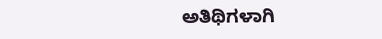ಅತಿಥಿಗಳಾಗಿ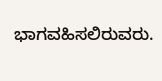ಭಾಗವಹಿಸಲಿರುವರು.